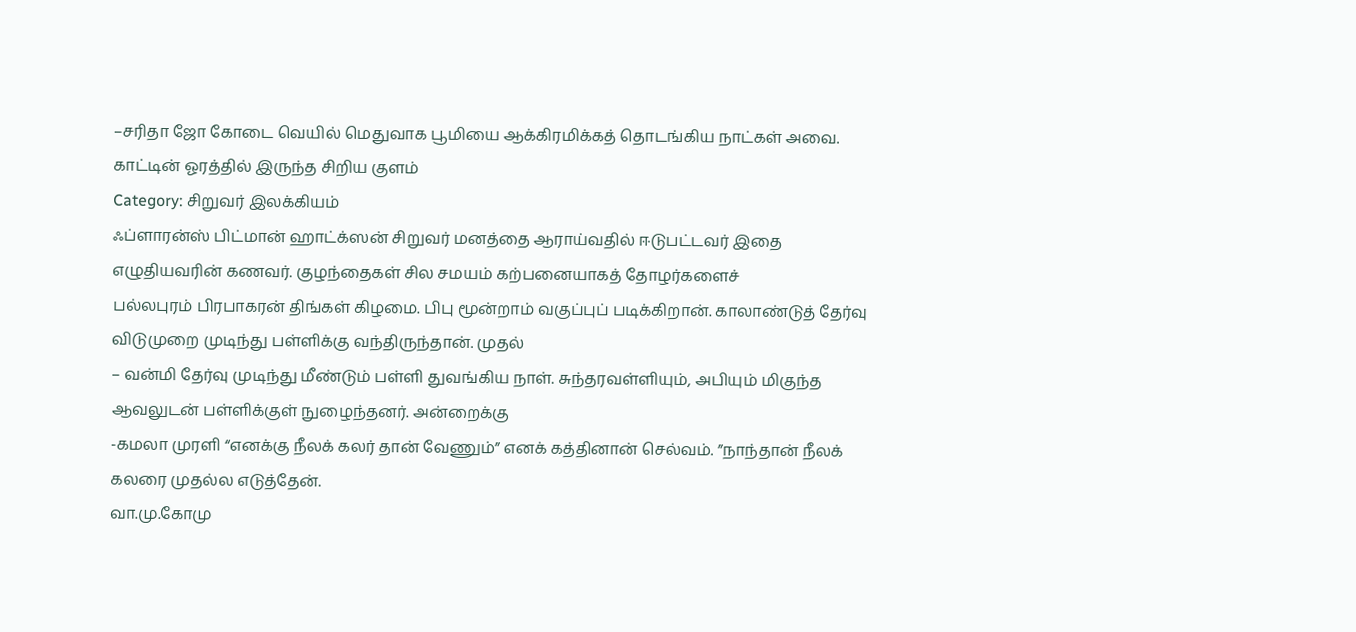–சரிதா ஜோ கோடை வெயில் மெதுவாக பூமியை ஆக்கிரமிக்கத் தொடங்கிய நாட்கள் அவை. காட்டின் ஓரத்தில் இருந்த சிறிய குளம்
Category: சிறுவர் இலக்கியம்
ஃப்ளாரன்ஸ் பிட்மான் ஹாட்க்ஸன் சிறுவர் மனத்தை ஆராய்வதில் ஈடுபட்டவர் இதை எழுதியவரின் கணவர். குழந்தைகள் சில சமயம் கற்பனையாகத் தோழர்களைச்
பல்லபுரம் பிரபாகரன் திங்கள் கிழமை. பிபு மூன்றாம் வகுப்புப் படிக்கிறான். காலாண்டுத் தேர்வு விடுமுறை முடிந்து பள்ளிக்கு வந்திருந்தான். முதல்
– வன்மி தேர்வு முடிந்து மீண்டும் பள்ளி துவங்கிய நாள். சுந்தரவள்ளியும், அபியும் மிகுந்த ஆவலுடன் பள்ளிக்குள் நுழைந்தனர். அன்றைக்கு
-கமலா முரளி “எனக்கு நீலக் கலர் தான் வேணும்” எனக் கத்தினான் செல்வம். ”நாந்தான் நீலக் கலரை முதல்ல எடுத்தேன்.
வா.மு.கோமு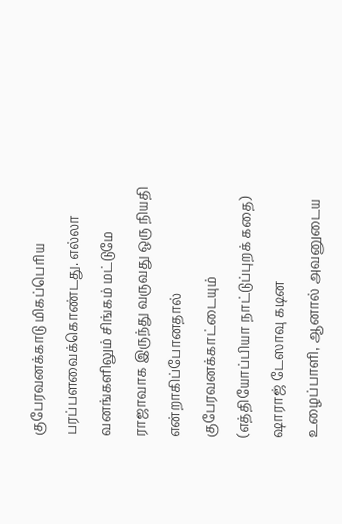குபேரவனக்காடு மிகப்பெரிய பரப்பளவைக்கொண்டது. எல்லா வனங்களிலும் சிங்கம் மட்டுமே ராஜாவாக இருந்து வருவது ஒரு நியதி என்றாகிப்போனதால் குபேரவனக்காட்டையும்
(எத்தியோப்பியா நாட்டுப்புறக் கதை) ஷாராஜ் டேஸாவு கடின உழைப்பாளி, ஆனால் அவனுடைய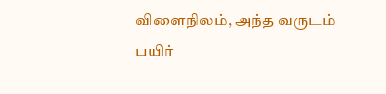விளைநிலம், அந்த வருடம் பயிர்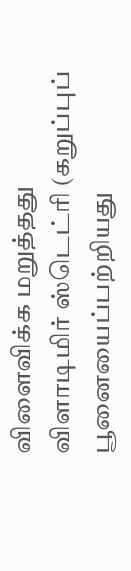விளைவிக்க மறுத்தது
விளாடிமிர் ஸ்டெட்ரி (கறுப்புப் பூனையைப்பற்றியது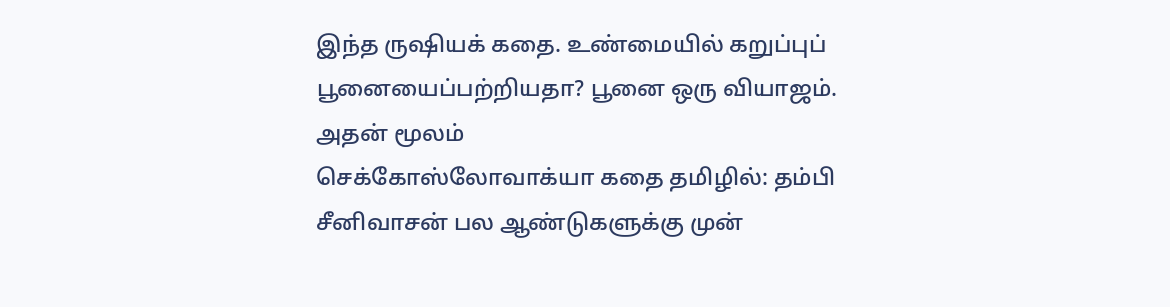இந்த ருஷியக் கதை. உண்மையில் கறுப்புப் பூனையைப்பற்றியதா? பூனை ஒரு வியாஜம். அதன் மூலம்
செக்கோஸ்லோவாக்யா கதை தமிழில்: தம்பி சீனிவாசன் பல ஆண்டுகளுக்கு முன்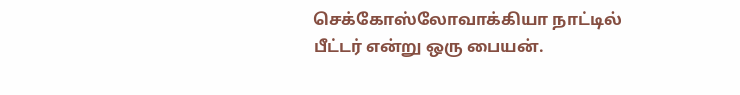செக்கோஸ்லோவாக்கியா நாட்டில் பீட்டர் என்று ஒரு பையன்.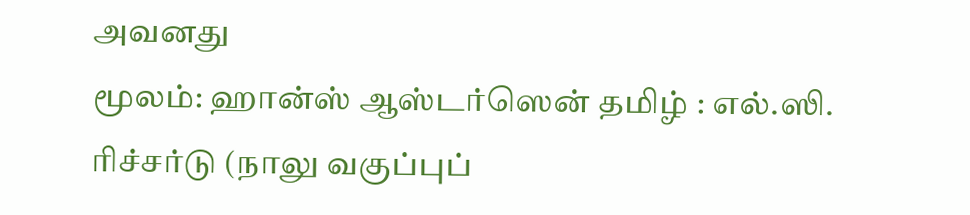அவனது
மூலம்: ஹான்ஸ் ஆஸ்டர்ஸென் தமிழ் : எல்.ஸி. ரிச்சர்டு (நாலு வகுப்புப்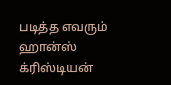படித்த எவரும் ஹான்ஸ் க்ரிஸ்டியன்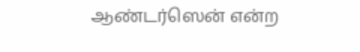ஆண்டர்ஸென் என்ற